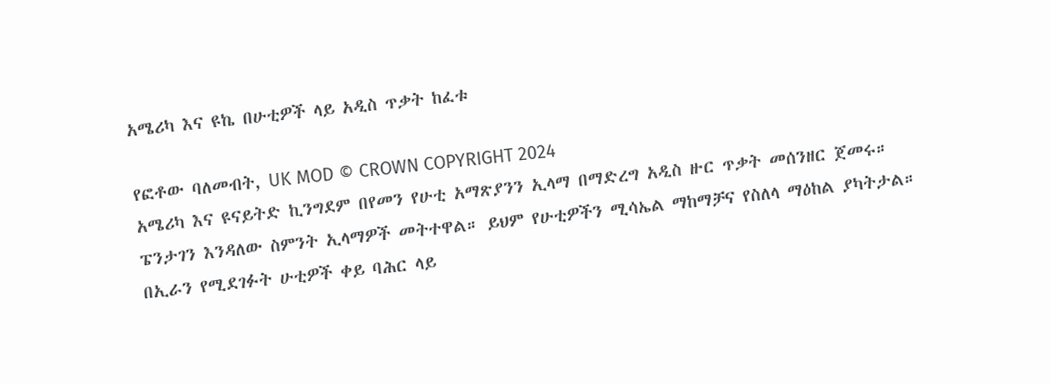አሜሪካ እና ዩኬ በሁቲዎች ላይ አዲስ ጥቃት ከፈቱ

የፎቶው ባለመብት, UK MOD © CROWN COPYRIGHT 2024
አሜሪካ እና ዩናይትድ ኪንግደም በየመን የሁቲ አማጽያንን ኢላማ በማድረግ አዲስ ዙር ጥቃት መሰንዘር ጀመሩ።
ፔንታገን እንዳለው ስምንት ኢላማዎች መትተዋል። ይህም የሁቲዎችን ሚሳኤል ማከማቻና የስለላ ማዕከል ያካትታል።
በኢራን የሚደገፉት ሁቲዎች ቀይ ባሕር ላይ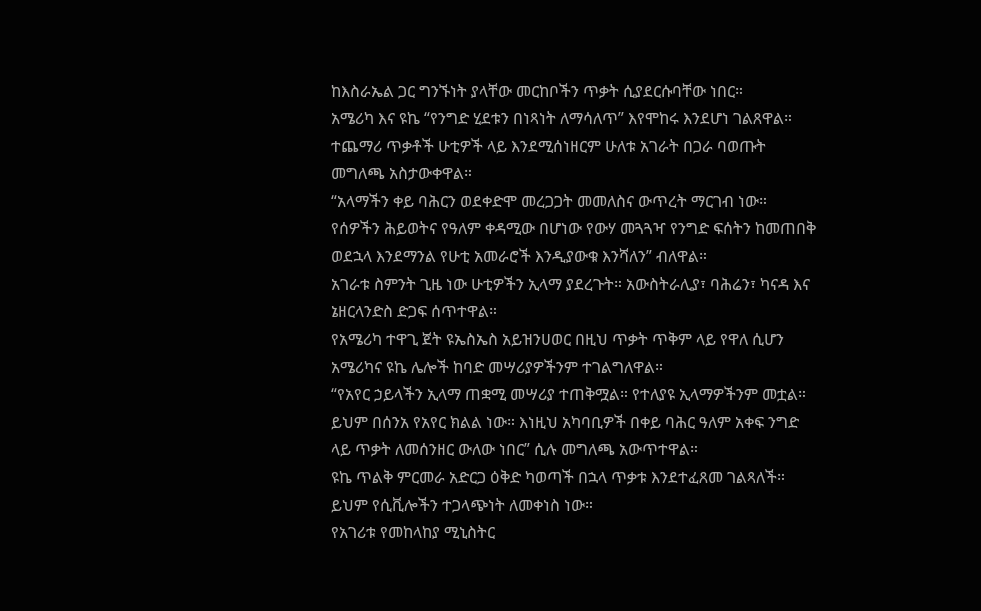ከእስራኤል ጋር ግንኙነት ያላቸው መርከቦችን ጥቃት ሲያደርሱባቸው ነበር።
አሜሪካ እና ዩኬ “የንግድ ሂደቱን በነጻነት ለማሳለጥ” እየሞከሩ እንደሆነ ገልጸዋል።
ተጨማሪ ጥቃቶች ሁቲዎች ላይ እንደሚሰነዘርም ሁለቱ አገራት በጋራ ባወጡት መግለጫ አስታውቀዋል።
“አላማችን ቀይ ባሕርን ወደቀድሞ መረጋጋት መመለስና ውጥረት ማርገብ ነው። የሰዎችን ሕይወትና የዓለም ቀዳሚው በሆነው የውሃ መጓጓዣ የንግድ ፍሰትን ከመጠበቅ ወደኋላ እንደማንል የሁቲ አመራሮች እንዲያውቁ እንሻለን” ብለዋል።
አገራቱ ስምንት ጊዜ ነው ሁቲዎችን ኢላማ ያደረጉት። አውስትራሊያ፣ ባሕሬን፣ ካናዳ እና ኔዘርላንድስ ድጋፍ ሰጥተዋል።
የአሜሪካ ተዋጊ ጀት ዩኤስኤስ አይዝንሀወር በዚህ ጥቃት ጥቅም ላይ የዋለ ሲሆን አሜሪካና ዩኬ ሌሎች ከባድ መሣሪያዎችንም ተገልግለዋል።
“የአየር ኃይላችን ኢላማ ጠቋሚ መሣሪያ ተጠቅሟል። የተለያዩ ኢላማዎችንም መቷል። ይህም በሰንአ የአየር ክልል ነው። እነዚህ አካባቢዎች በቀይ ባሕር ዓለም አቀፍ ንግድ ላይ ጥቃት ለመሰንዘር ውለው ነበር” ሲሉ መግለጫ አውጥተዋል።
ዩኬ ጥልቅ ምርመራ አድርጋ ዕቅድ ካወጣች በኋላ ጥቃቱ እንደተፈጸመ ገልጻለች። ይህም የሲቪሎችን ተጋላጭነት ለመቀነስ ነው።
የአገሪቱ የመከላከያ ሚኒስትር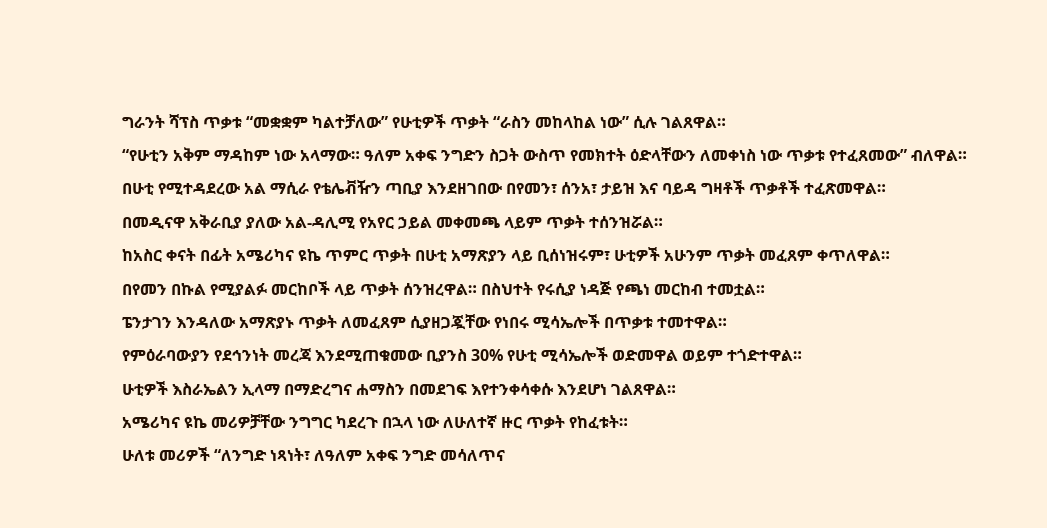ግራንት ሻፕስ ጥቃቱ “መቋቋም ካልተቻለው” የሁቲዎች ጥቃት “ራስን መከላከል ነው” ሲሉ ገልጸዋል።
“የሁቲን አቅም ማዳከም ነው አላማው። ዓለም አቀፍ ንግድን ስጋት ውስጥ የመክተት ዕድላቸውን ለመቀነስ ነው ጥቃቱ የተፈጸመው” ብለዋል።
በሁቲ የሚተዳደረው አል ማሲራ የቴሌቭዥን ጣቢያ እንደዘገበው በየመን፣ ሰንአ፣ ታይዝ እና ባይዳ ግዛቶች ጥቃቶች ተፈጽመዋል።
በመዲናዋ አቅራቢያ ያለው አል-ዳሊሚ የአየር ኃይል መቀመጫ ላይም ጥቃት ተሰንዝሯል።
ከአስር ቀናት በፊት አሜሪካና ዩኬ ጥምር ጥቃት በሁቲ አማጽያን ላይ ቢሰነዝሩም፣ ሁቲዎች አሁንም ጥቃት መፈጸም ቀጥለዋል።
በየመን በኩል የሚያልፉ መርከቦች ላይ ጥቃት ሰንዝረዋል። በስህተት የሩሲያ ነዳጅ የጫነ መርከብ ተመቷል።
ፔንታገን እንዳለው አማጽያኑ ጥቃት ለመፈጸም ሲያዘጋጇቸው የነበሩ ሚሳኤሎች በጥቃቱ ተመተዋል።
የምዕራባውያን የደኅንነት መረጃ እንደሚጠቁመው ቢያንስ 30% የሁቲ ሚሳኤሎች ወድመዋል ወይም ተጎድተዋል።
ሁቲዎች እስራኤልን ኢላማ በማድረግና ሐማስን በመደገፍ እየተንቀሳቀሱ እንደሆነ ገልጸዋል።
አሜሪካና ዩኬ መሪዎቻቸው ንግግር ካደረጉ በኋላ ነው ለሁለተኛ ዙር ጥቃት የከፈቱት።
ሁለቱ መሪዎች “ለንግድ ነጻነት፣ ለዓለም አቀፍ ንግድ መሳለጥና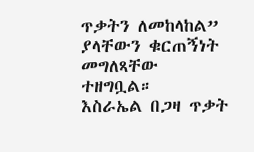ጥቃትን ለመከላከል” ያላቸውን ቁርጠኝነት መግለጻቸው ተዘግቧል።
እስራኤል በጋዛ ጥቃት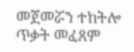መጀመሯን ተከትሎ ጥቃት መፈጸም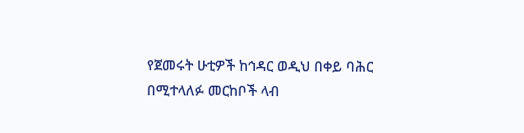የጀመሩት ሁቲዎች ከኅዳር ወዲህ በቀይ ባሕር በሚተላለፉ መርከቦች ላብ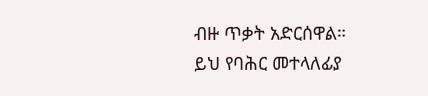ብዙ ጥቃት አድርሰዋል።
ይህ የባሕር መተላለፊያ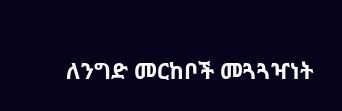ለንግድ መርከቦች መጓጓዣነት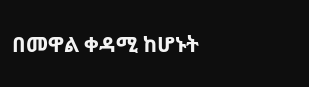በመዋል ቀዳሚ ከሆኑት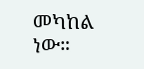መካከል ነው።